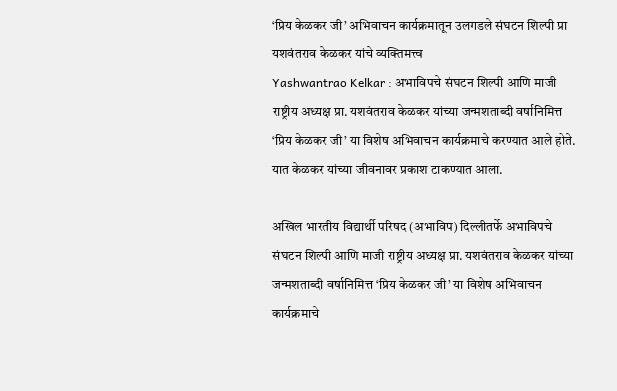‘प्रिय केळकर जी’ अभिवाचन कार्यक्रमातून उलगडले संघटन शिल्पी प्रा यशवंतराव केळकर यांचे व्यक्तिमत्त्व
Yashwantrao Kelkar : अभाविपचे संघटन शिल्पी आणि माजी राष्ट्रीय अध्यक्ष प्रा. यशवंतराव केळकर यांच्या जन्मशताब्दी वर्षानिमित्त ‘प्रिय केळकर जी’ या विशेष अभिवाचन कार्यक्रमाचे करण्यात आले होते. यात केळकर यांच्या जीवनावर प्रकाश टाकण्यात आला.

अखिल भारतीय विद्यार्थी परिषद (अभाविप) दिल्लीतर्फे अभाविपचे संघटन शिल्पी आणि माजी राष्ट्रीय अध्यक्ष प्रा. यशवंतराव केळकर यांच्या जन्मशताब्दी वर्षानिमित्त ‘प्रिय केळकर जी’ या विशेष अभिवाचन कार्यक्रमाचे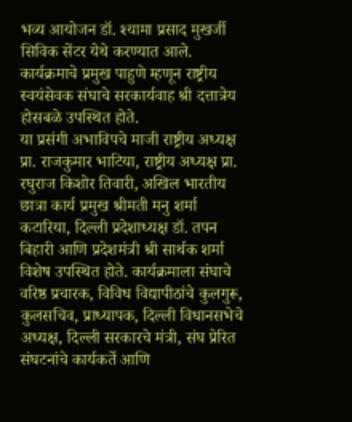भव्य आयोजन डॉ. श्यामा प्रसाद मुखर्जी सिविक सेंटर येथे करण्यात आले. कार्यक्रमाचे प्रमुख पाहुणे म्हणून राष्ट्रीय स्वयंसेवक संघाचे सरकार्यवाह श्री दत्तात्रेय होसबळे उपस्थित होते.
या प्रसंगी अभाविपचे माजी राष्ट्रीय अध्यक्ष प्रा. राजकुमार भाटिया, राष्ट्रीय अध्यक्ष प्रा. रघुराज किशोर तिवारी, अखिल भारतीय छात्रा कार्य प्रमुख श्रीमती मनु शर्मा कटारिया, दिल्ली प्रदेशाध्यक्ष डॉ. तपन बिहारी आणि प्रदेशमंत्री श्री सार्थक शर्मा विशेष उपस्थित होते. कार्यक्रमाला संघाचे वरिष्ठ प्रचारक, विविध विद्यापीठांचे कुलगुरू, कुलसचिव, प्राध्यापक, दिल्ली विधानसभेचे अध्यक्ष, दिल्ली सरकारचे मंत्री, संघ प्रेरित संघटनांचे कार्यकर्ते आणि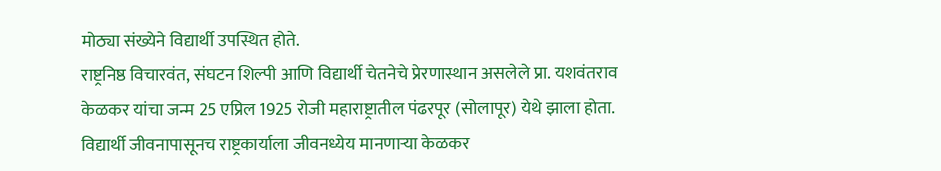मोठ्या संख्येने विद्यार्थी उपस्थित होते.
राष्ट्रनिष्ठ विचारवंत, संघटन शिल्पी आणि विद्यार्थी चेतनेचे प्रेरणास्थान असलेले प्रा. यशवंतराव केळकर यांचा जन्म 25 एप्रिल 1925 रोजी महाराष्ट्रातील पंढरपूर (सोलापूर) येथे झाला होता. विद्यार्थी जीवनापासूनच राष्ट्रकार्याला जीवनध्येय मानणाऱ्या केळकर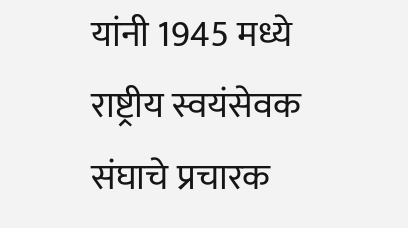यांनी 1945 मध्ये राष्ट्रीय स्वयंसेवक संघाचे प्रचारक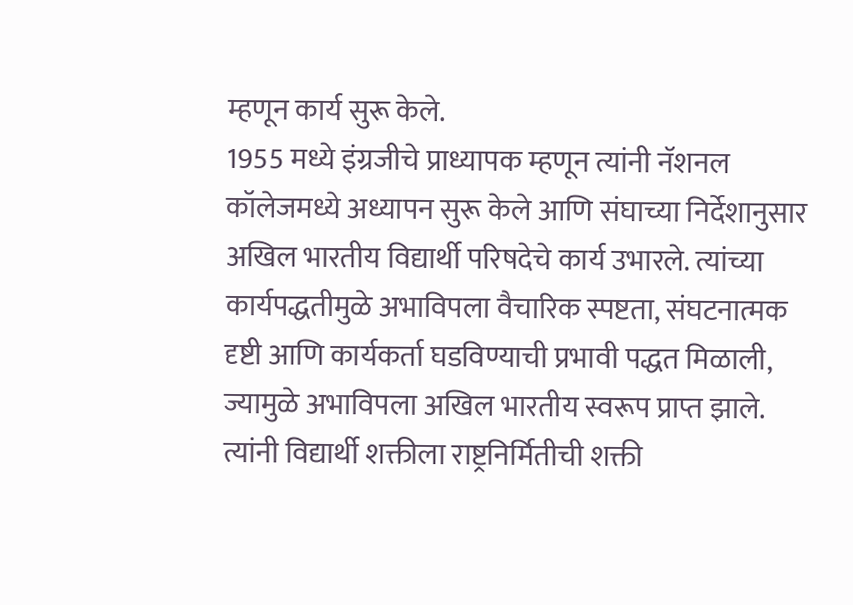म्हणून कार्य सुरू केले.
1955 मध्ये इंग्रजीचे प्राध्यापक म्हणून त्यांनी नॅशनल कॉलेजमध्ये अध्यापन सुरू केले आणि संघाच्या निर्देशानुसार अखिल भारतीय विद्यार्थी परिषदेचे कार्य उभारले. त्यांच्या कार्यपद्धतीमुळे अभाविपला वैचारिक स्पष्टता, संघटनात्मक दृष्टी आणि कार्यकर्ता घडविण्याची प्रभावी पद्धत मिळाली, ज्यामुळे अभाविपला अखिल भारतीय स्वरूप प्राप्त झाले. त्यांनी विद्यार्थी शक्तीला राष्ट्रनिर्मितीची शक्ती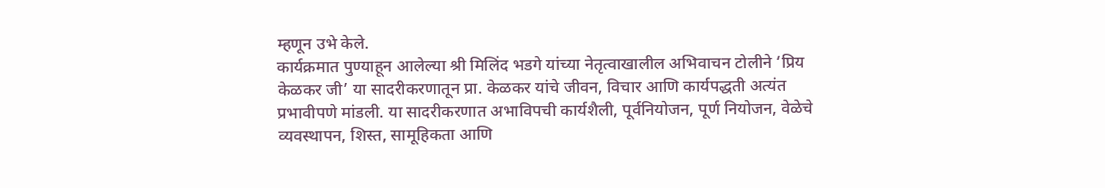म्हणून उभे केले.
कार्यक्रमात पुण्याहून आलेल्या श्री मिलिंद भडगे यांच्या नेतृत्वाखालील अभिवाचन टोलीने ‘प्रिय केळकर जी’ या सादरीकरणातून प्रा. केळकर यांचे जीवन, विचार आणि कार्यपद्धती अत्यंत प्रभावीपणे मांडली. या सादरीकरणात अभाविपची कार्यशैली, पूर्वनियोजन, पूर्ण नियोजन, वेळेचे व्यवस्थापन, शिस्त, सामूहिकता आणि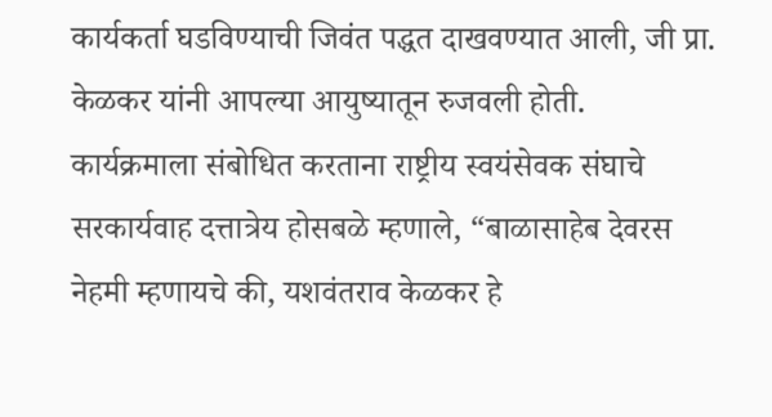कार्यकर्ता घडविण्याची जिवंत पद्धत दाखवण्यात आली, जी प्रा. केळकर यांनी आपल्या आयुष्यातून रुजवली होती.
कार्यक्रमाला संबोधित करताना राष्ट्रीय स्वयंसेवक संघाचे सरकार्यवाह दत्तात्रेय होसबळे म्हणाले, “बाळासाहेब देवरस नेहमी म्हणायचे की, यशवंतराव केळकर हे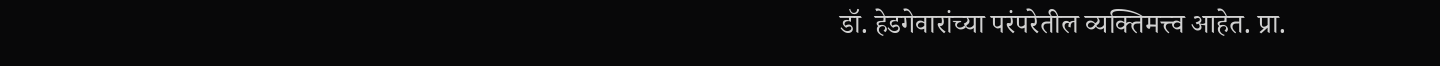डॉ. हेडगेवारांच्या परंपरेतील व्यक्तिमत्त्व आहेत. प्रा.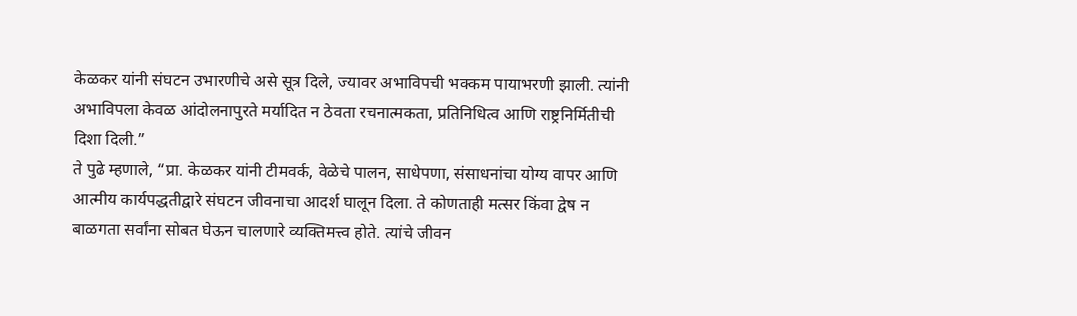केळकर यांनी संघटन उभारणीचे असे सूत्र दिले, ज्यावर अभाविपची भक्कम पायाभरणी झाली. त्यांनी अभाविपला केवळ आंदोलनापुरते मर्यादित न ठेवता रचनात्मकता, प्रतिनिधित्व आणि राष्ट्रनिर्मितीची दिशा दिली.”
ते पुढे म्हणाले, “प्रा. केळकर यांनी टीमवर्क, वेळेचे पालन, साधेपणा, संसाधनांचा योग्य वापर आणि आत्मीय कार्यपद्धतीद्वारे संघटन जीवनाचा आदर्श घालून दिला. ते कोणताही मत्सर किंवा द्वेष न बाळगता सर्वांना सोबत घेऊन चालणारे व्यक्तिमत्त्व होते. त्यांचे जीवन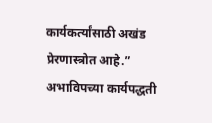कार्यकर्त्यांसाठी अखंड प्रेरणास्त्रोत आहे.” अभाविपच्या कार्यपद्धती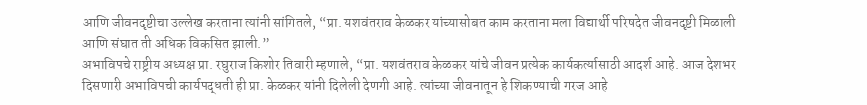आणि जीवनदृष्टीचा उल्लेख करताना त्यांनी सांगितले, “प्रा. यशवंतराव केळकर यांच्यासोबत काम करताना मला विद्यार्थी परिषदेत जीवनदृष्टी मिळाली आणि संघात ती अधिक विकसित झाली.”
अभाविपचे राष्ट्रीय अध्यक्ष प्रा. रघुराज किशोर तिवारी म्हणाले, “प्रा. यशवंतराव केळकर यांचे जीवन प्रत्येक कार्यकर्त्यासाठी आदर्श आहे. आज देशभर दिसणारी अभाविपची कार्यपद्धती ही प्रा. केळकर यांनी दिलेली देणगी आहे. त्यांच्या जीवनातून हे शिकण्याची गरज आहे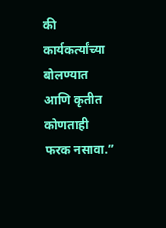की कार्यकर्त्यांच्या बोलण्यात आणि कृतीत कोणताही फरक नसावा.”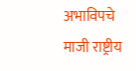अभाविपचे माजी राष्ट्रीय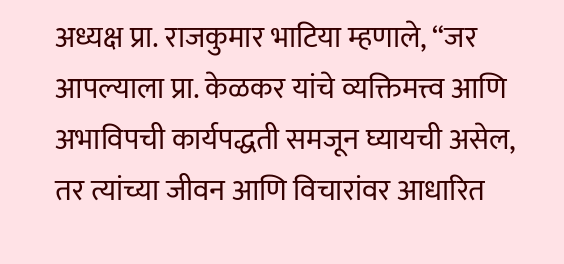अध्यक्ष प्रा. राजकुमार भाटिया म्हणाले, “जर आपल्याला प्रा. केळकर यांचे व्यक्तिमत्त्व आणि अभाविपची कार्यपद्धती समजून घ्यायची असेल, तर त्यांच्या जीवन आणि विचारांवर आधारित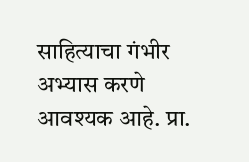साहित्याचा गंभीर अभ्यास करणे आवश्यक आहे. प्रा.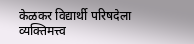केळकर विद्यार्थी परिषदेला व्यक्तिमत्त्व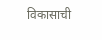विकासाची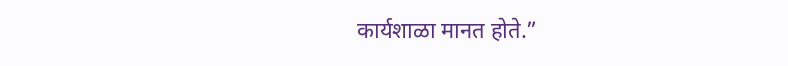कार्यशाळा मानत होते.”